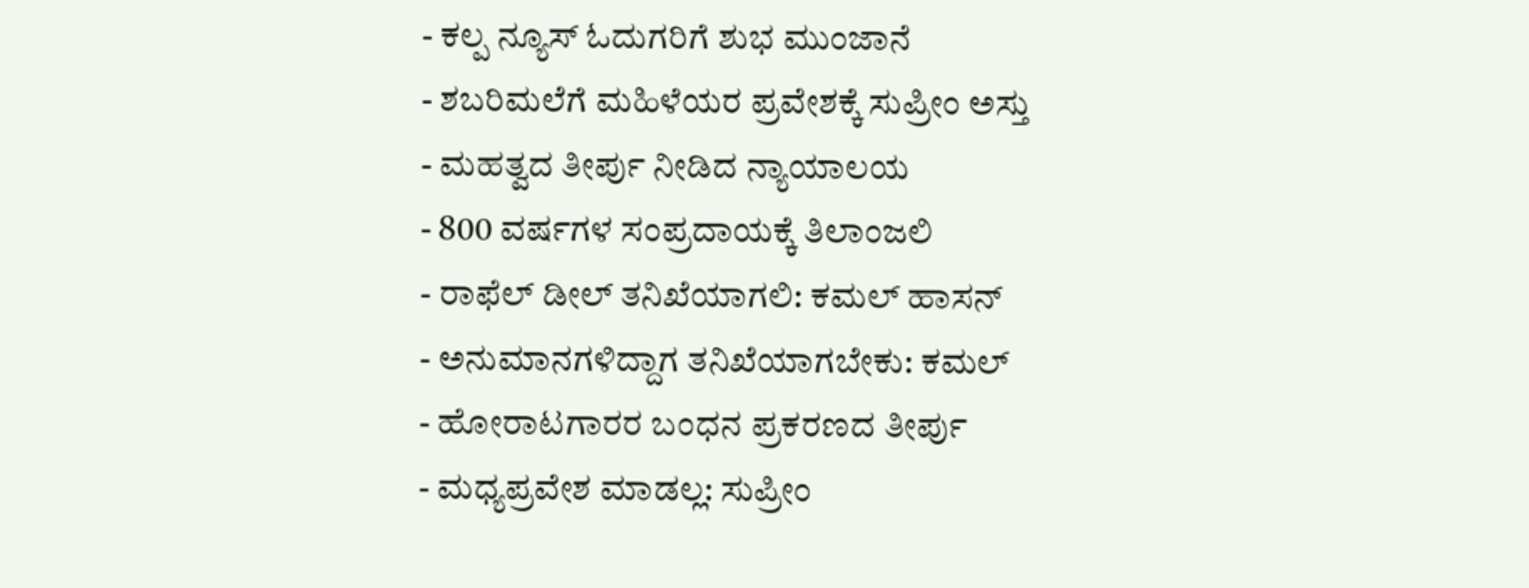- ಕಲ್ಪ ನ್ಯೂಸ್ ಓದುಗರಿಗೆ ಶುಭ ಮುಂಜಾನೆ
- ಶಬರಿಮಲೆಗೆ ಮಹಿಳೆಯರ ಪ್ರವೇಶಕ್ಕೆ ಸುಪ್ರೀಂ ಅಸ್ತು
- ಮಹತ್ವದ ತೀರ್ಪು ನೀಡಿದ ನ್ಯಾಯಾಲಯ
- 800 ವರ್ಷಗಳ ಸಂಪ್ರದಾಯಕ್ಕೆ ತಿಲಾಂಜಲಿ
- ರಾಫೆಲ್ ಡೀಲ್ ತನಿಖೆಯಾಗಲಿ: ಕಮಲ್ ಹಾಸನ್
- ಅನುಮಾನಗಳಿದ್ದಾಗ ತನಿಖೆಯಾಗಬೇಕು: ಕಮಲ್
- ಹೋರಾಟಗಾರರ ಬಂಧನ ಪ್ರಕರಣದ ತೀರ್ಪು
- ಮಧ್ಯಪ್ರವೇಶ ಮಾಡಲ್ಲ: ಸುಪ್ರೀಂ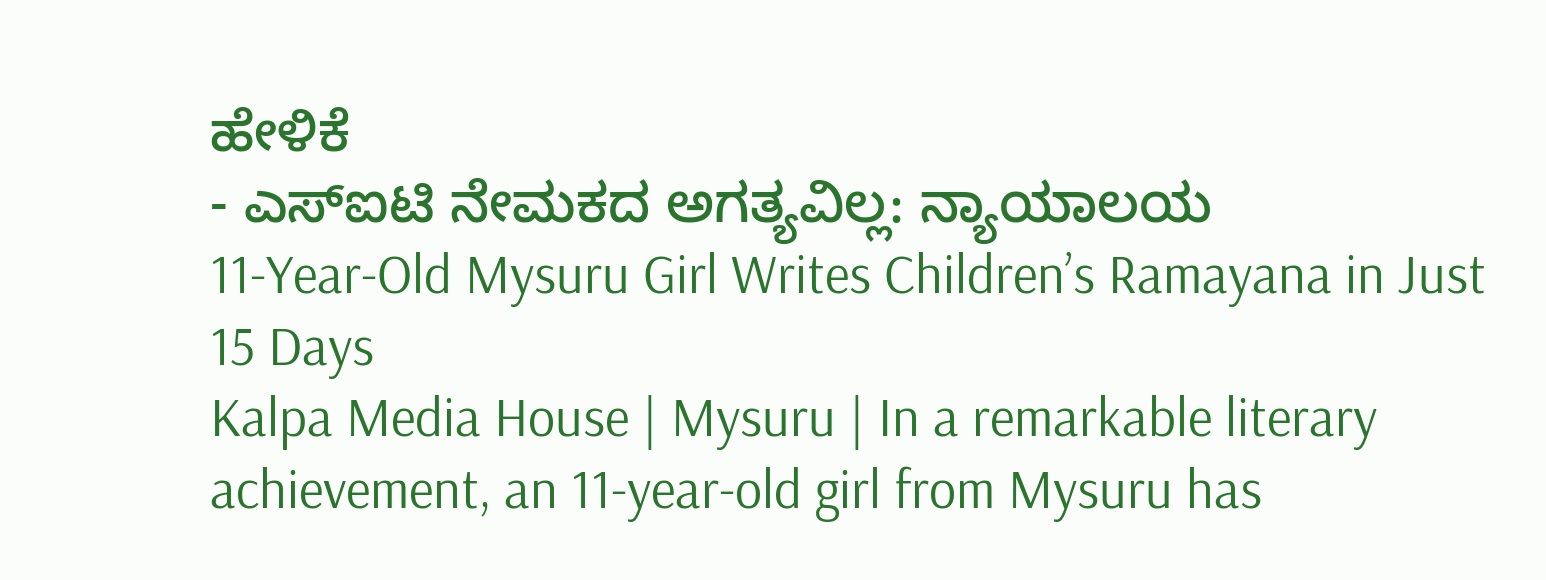ಹೇಳಿಕೆ
- ಎಸ್ಐಟಿ ನೇಮಕದ ಅಗತ್ಯವಿಲ್ಲ: ನ್ಯಾಯಾಲಯ
11-Year-Old Mysuru Girl Writes Children’s Ramayana in Just 15 Days
Kalpa Media House | Mysuru | In a remarkable literary achievement, an 11-year-old girl from Mysuru has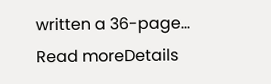written a 36-page...
Read moreDetails